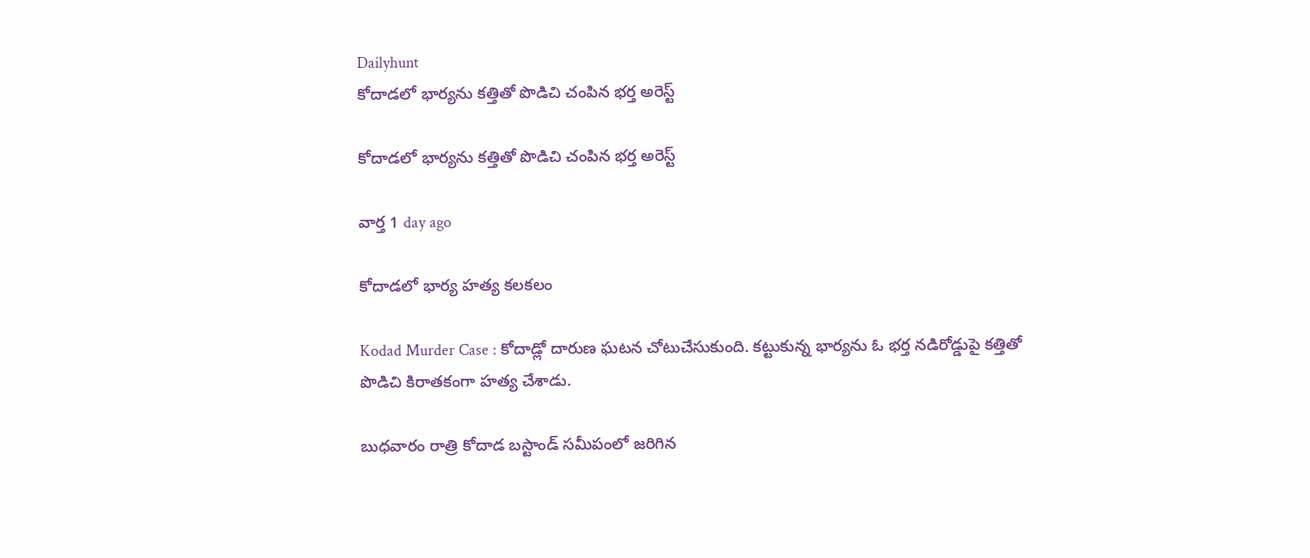Dailyhunt
కోదాడలో భార్యను కత్తితో పొడిచి చంపిన భర్త అరెస్ట్

కోదాడలో భార్యను కత్తితో పొడిచి చంపిన భర్త అరెస్ట్

వార్త 1 day ago

కోదాడలో భార్య హత్య కలకలం

Kodad Murder Case : కోదాడ్లో దారుణ ఘటన చోటుచేసుకుంది. కట్టుకున్న భార్యను ఓ భర్త నడిరోడ్డుపై కత్తితో పొడిచి కిరాతకంగా హత్య చేశాడు.

బుధవారం రాత్రి కోదాడ బస్టాండ్ సమీపంలో జరిగిన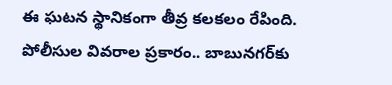ఈ ఘటన స్థానికంగా తీవ్ర కలకలం రేపింది. పోలీసుల వివరాల ప్రకారం.. బాబునగర్‌కు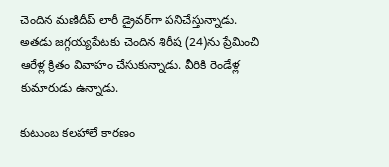చెందిన మణిదీప్ లారీ డ్రైవర్‌గా పనిచేస్తున్నాడు. అతడు జగ్గయ్యపేటకు చెందిన శిరీష (24)ను ప్రేమించి ఆరేళ్ల క్రితం వివాహం చేసుకున్నాడు. వీరికి రెండేళ్ల కుమారుడు ఉన్నాడు.

కుటుంబ కలహాలే కారణం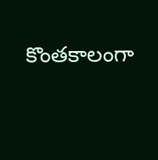కొంతకాలంగా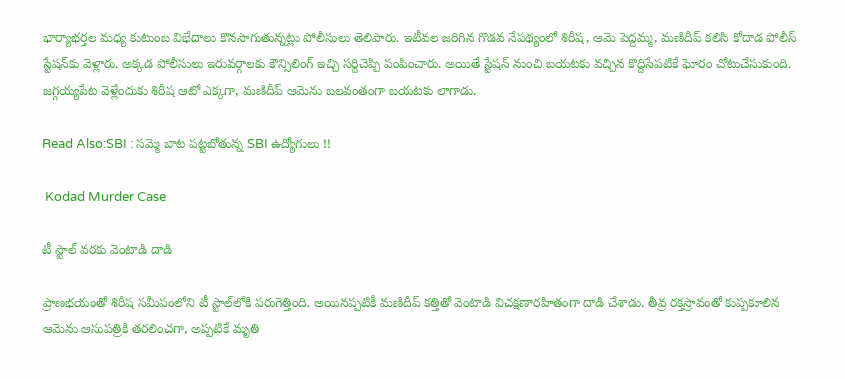భార్యాభర్తల మధ్య కుటుంబ విభేదాలు కొనసాగుతున్నట్లు పోలీసులు తెలిపారు. ఇటీవల జరిగిన గొడవ నేపథ్యంలో శిరీష, ఆమె పెద్దమ్మ, మణిదీప్ కలిసి కోదాడ పోలీస్ స్టేషన్‌కు వెళ్లారు. అక్కడ పోలీసులు ఇరువర్గాలకు కౌన్సిలింగ్ ఇచ్చి సర్దిచెప్పి పంపించారు. అయితే స్టేషన్ నుంచి బయటకు వచ్చిన కొద్దిసేపటికే ఘోరం చోటుచేసుకుంది. జగ్గయ్యపేట వెళ్లేందుకు శిరీష ఆటో ఎక్కగా, మణిదీప్ ఆమెను బలవంతంగా బయటకు లాగాడు.

Read Also:SBI : సమ్మె బాట పట్టబోతున్న SBI ఉద్యోగులు !!

 Kodad Murder Case

టీ స్టాల్ వరకు వెంటాడి దాడి

ప్రాణభయంతో శిరీష సమీపంలోని టీ స్టాల్‌లోకి పరుగెత్తింది. అయినప్పటికీ మణిదీప్ కత్తితో వెంటాడి విచక్షణారహితంగా దాడి చేశాడు. తీవ్ర రక్తస్రావంతో కుప్పకూలిన ఆమెను ఆసుపత్రికి తరలించగా, అప్పటికే మృతి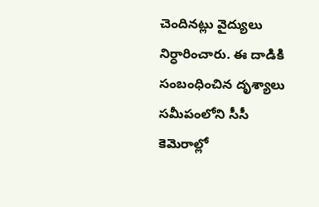చెందినట్లు వైద్యులు నిర్ధారించారు. ఈ దాడికి సంబంధించిన దృశ్యాలు సమీపంలోని సీసీ కెమెరాల్లో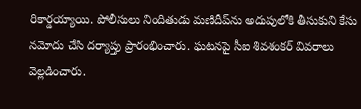రికార్డయ్యాయి. పోలీసులు నిందితుడు మణిదీప్‌ను అదుపులోకి తీసుకుని కేసు నమోదు చేసి దర్యాప్తు ప్రారంభించారు. ఘటనపై సీఐ శివశంకర్ వివరాలు వెల్లడించారు.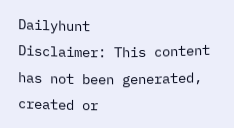Dailyhunt
Disclaimer: This content has not been generated, created or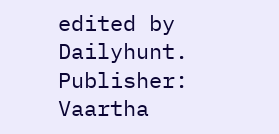edited by Dailyhunt. Publisher: Vaartha